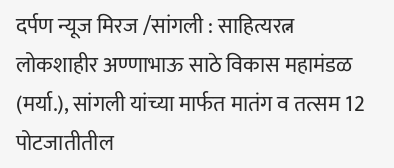दर्पण न्यूज मिरज /सांगली : साहित्यरत्न लोकशाहीर अण्णाभाऊ साठे विकास महामंडळ (मर्या.), सांगली यांच्या मार्फत मातंग व तत्सम 12 पोटजातीतील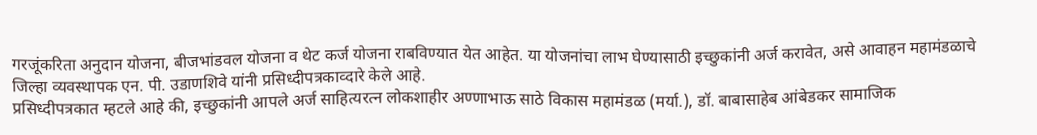गरजूंकरिता अनुदान योजना, बीजभांडवल योजना व थेट कर्ज योजना राबविण्यात येत आहेत. या योजनांचा लाभ घेण्यासाठी इच्छुकांनी अर्ज करावेत, असे आवाहन महामंडळाचे जिल्हा व्यवस्थापक एन. पी. उडाणशिवे यांनी प्रसिध्दीपत्रकाव्दारे केले आहे.
प्रसिध्दीपत्रकात म्हटले आहे की, इच्छुकांनी आपले अर्ज साहित्यरत्न लोकशाहीर अण्णाभाऊ साठे विकास महामंडळ (मर्या.), डॉ. बाबासाहेब आंबेडकर सामाजिक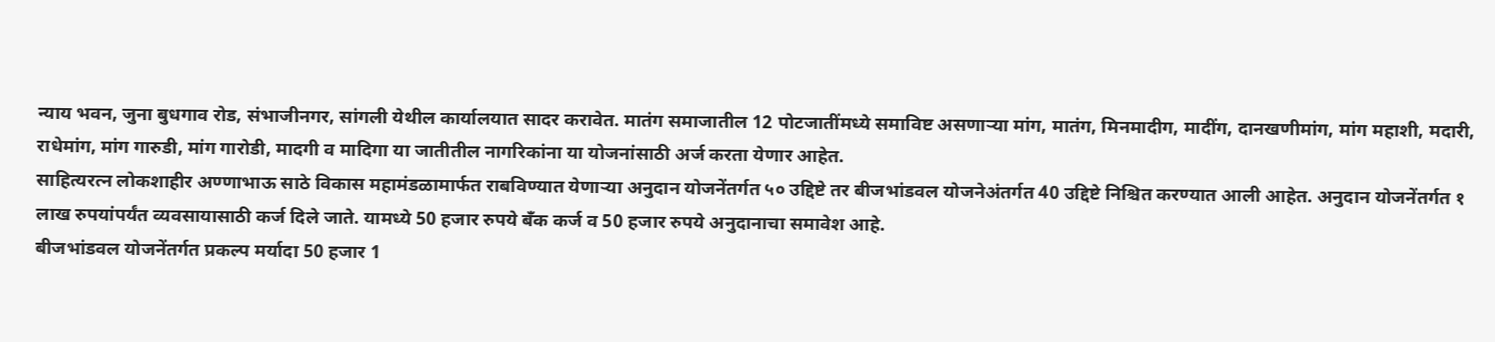न्याय भवन, जुना बुधगाव रोड, संभाजीनगर, सांगली येथील कार्यालयात सादर करावेत. मातंग समाजातील 12 पोटजातींमध्ये समाविष्ट असणाऱ्या मांग, मातंग, मिनमादीग, मादींग, दानखणीमांग, मांग महाशी, मदारी, राधेमांग, मांग गारुडी, मांग गारोडी, मादगी व मादिगा या जातीतील नागरिकांना या योजनांसाठी अर्ज करता येणार आहेत.
साहित्यरत्न लोकशाहीर अण्णाभाऊ साठे विकास महामंडळामार्फत राबविण्यात येणाऱ्या अनुदान योजनेंतर्गत ५० उद्दिष्टे तर बीजभांडवल योजनेअंतर्गत 40 उद्दिष्टे निश्चित करण्यात आली आहेत. अनुदान योजनेंतर्गत १ लाख रुपयांपर्यंत व्यवसायासाठी कर्ज दिले जाते. यामध्ये 50 हजार रुपये बँक कर्ज व 50 हजार रुपये अनुदानाचा समावेश आहे.
बीजभांडवल योजनेंतर्गत प्रकल्प मर्यादा 50 हजार 1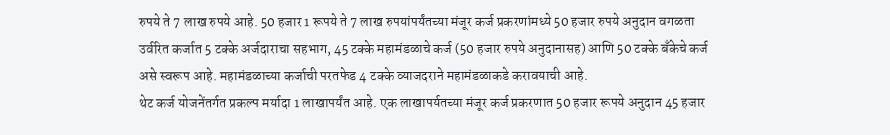रुपये ते 7 लाख रुपये आहे. 50 हजार 1 रूपये ते 7 लाख रुपयांपर्यंतच्या मंजूर कर्ज प्रकरणांमध्ये 50 हजार रुपये अनुदान वगळता उर्वरित कर्जात 5 टक्के अर्जदाराचा सहभाग, 45 टक्के महामंडळाचे कर्ज (50 हजार रुपये अनुदानासह) आणि 50 टक्के बँकेचे कर्ज असे स्वरूप आहे. महामंडळाच्या कर्जाची परतफेड 4 टक्के व्याजदराने महामंडळाकडे करावयाची आहे.
थेट कर्ज योजनेंतर्गत प्रकल्प मर्यादा 1 लाखापर्यंत आहे. एक लाखापर्यतच्या मंजूर कर्ज प्रकरणात 50 हजार रूपये अनुदान 45 हजार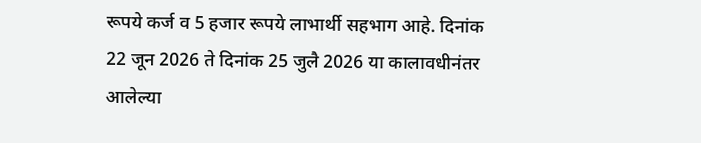रूपये कर्ज व 5 हजार रूपये लाभार्थी सहभाग आहे. दिनांक 22 जून 2026 ते दिनांक 25 जुलै 2026 या कालावधीनंतर आलेल्या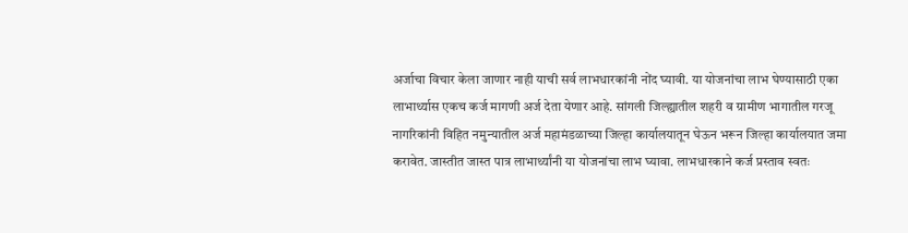अर्जाचा विचार केला जाणार नाही याची सर्व लाभधारकांनी नोंद घ्यावी. या योजनांचा लाभ घेण्यासाठी एका लाभार्थ्यास एकच कर्ज मागणी अर्ज देता येणार आहे. सांगली जिल्ह्यातील शहरी व ग्रामीण भागातील गरजू नागरिकांनी विहित नमुन्यातील अर्ज महामंडळाच्या जिल्हा कार्यालयातून घेऊन भरून जिल्हा कार्यालयात जमा करावेत. जास्तीत जास्त पात्र लाभार्थ्यांनी या योजनांचा लाभ घ्यावा. लाभधारकाने कर्ज प्रस्ताव स्वतः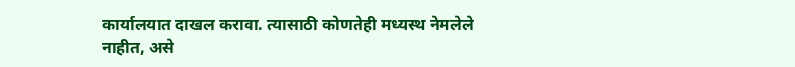कार्यालयात दाखल करावा. त्यासाठी कोणतेही मध्यस्थ नेमलेले नाहीत, असे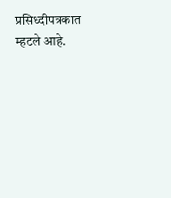प्रसिध्दीपत्रकात म्हटले आहे.